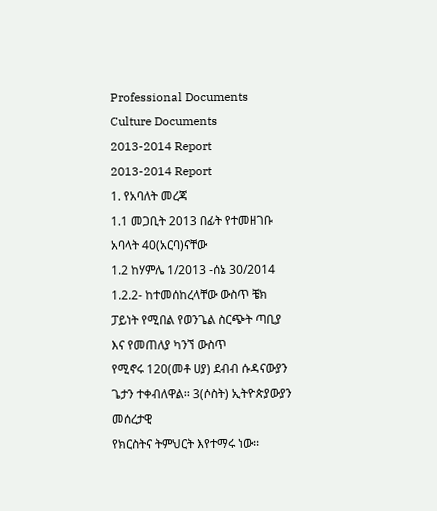Professional Documents
Culture Documents
2013-2014 Report
2013-2014 Report
1. የአባለት መረጃ
1.1 መጋቢት 2013 በፊት የተመዘገቡ አባላት 40(አርባ)ናቸው
1.2 ከሃምሌ 1/2013 -ሰኔ 30/2014
1.2.2- ከተመሰከረላቸው ውስጥ ቼክ ፓይነት የሚበል የወንጌል ስርጭት ጣቢያ እና የመጠለያ ካንኘ ውስጥ
የሚኖሩ 120(መቶ ሀያ) ደብብ ሱዳናውያን ጌታን ተቀብለዋል፡፡ 3(ሶስት) ኢትዮጵያውያን መሰረታዊ
የክርስትና ትምህርት እየተማሩ ነው፡፡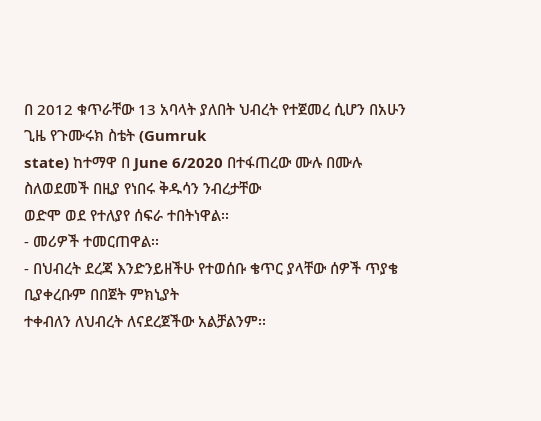በ 2012 ቁጥራቸው 13 አባላት ያለበት ህብረት የተጀመረ ሲሆን በአሁን ጊዜ የጉሙሩክ ስቴት (Gumruk
state) ከተማዋ በ June 6/2020 በተፋጠረው ሙሉ በሙሉ ስለወደመች በዚያ የነበሩ ቅዱሳን ንብረታቸው
ወድሞ ወደ የተለያየ ሰፍራ ተበትነዋል፡፡
- መሪዎች ተመርጠዋል፡፡
- በህብረት ደረጃ እንድንይዘችሁ የተወሰቡ ቄጥር ያላቸው ሰዎች ጥያቄ ቢያቀረቡም በበጀት ምክኒያት
ተቀብለን ለህብረት ለናደረጀችው አልቻልንም፡፡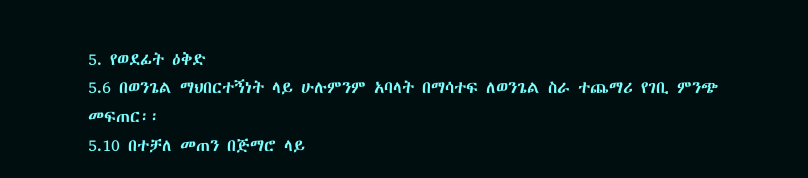5. የወደፊት ዕቅድ
5.6 በወንጌል ማህበርተኝነት ላይ ሁሉምንም አባላት በማሳተፍ ለወንጌል ስራ ተጨማሪ የገቢ ምንጭ
መፍጠር፡፡
5.10 በተቻለ መጠን በጅማሮ ላይ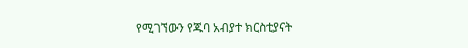የሚገኘውን የጁባ አብያተ ክርስቲያናት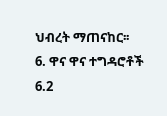ህብረት ማጠናከር፡፡
6. ዋና ዋና ተግዳሮቶች
6.2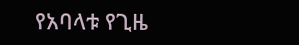የአባላቱ የጊዜ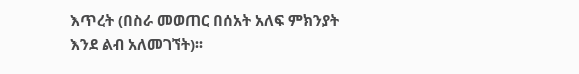እጥረት (በስራ መወጠር በሰአት አለፍ ምክንያት እንደ ልብ አለመገኘት)፡፡